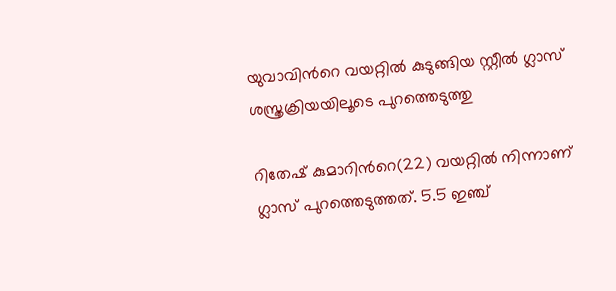യുവാവിന്‍റെ വയറ്റില്‍ കുടുങ്ങിയ സ്റ്റീല്‍ ഗ്ലാസ് ശസ്ത്രക്രിയയിലൂടെ പുറത്തെടുത്തു

റിതേഷ് കുമാറിന്‍റെ(22) വയറ്റില്‍ നിന്നാണ് ഗ്ലാസ് പുറത്തെടുത്തത്. 5.5 ഇഞ്ച്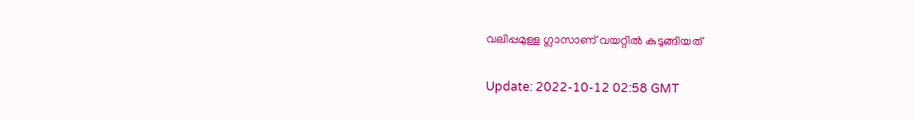വലിപ്പമുള്ള ഗ്ലാസാണ് വയറ്റില്‍ കുടുങ്ങിയത്

Update: 2022-10-12 02:58 GMT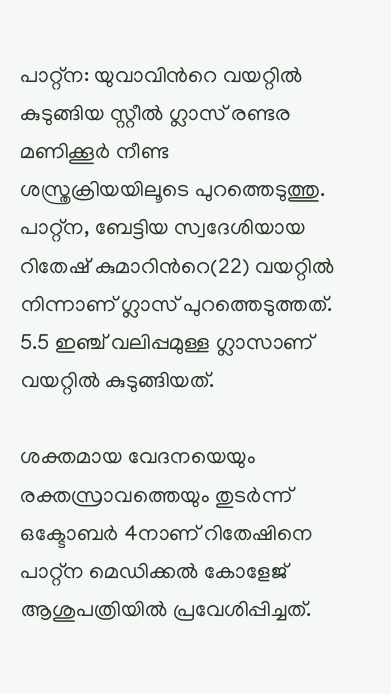പാറ്റ്ന: യുവാവിന്‍റെ വയറ്റില്‍ കുടുങ്ങിയ സ്റ്റീല്‍ ഗ്ലാസ് രണ്ടര മണിക്കൂര്‍ നീണ്ട ശസ്ത്രക്രിയയിലൂടെ പുറത്തെടുത്തു. പാറ്റ്ന, ബേട്ടിയ സ്വദേശിയായ റിതേഷ് കുമാറിന്‍റെ(22) വയറ്റില്‍ നിന്നാണ് ഗ്ലാസ് പുറത്തെടുത്തത്. 5.5 ഇഞ്ച് വലിപ്പമുള്ള ഗ്ലാസാണ് വയറ്റില്‍ കുടുങ്ങിയത്.

ശക്തമായ വേദനയെയും രക്തസ്രാവത്തെയും തുടര്‍ന്ന് ഒക്ടോബര്‍ 4നാണ് റിതേഷിനെ പാറ്റ്ന മെഡിക്കല്‍ കോളേജ് ആശുപത്രിയില്‍ പ്രവേശിപ്പിച്ചത്.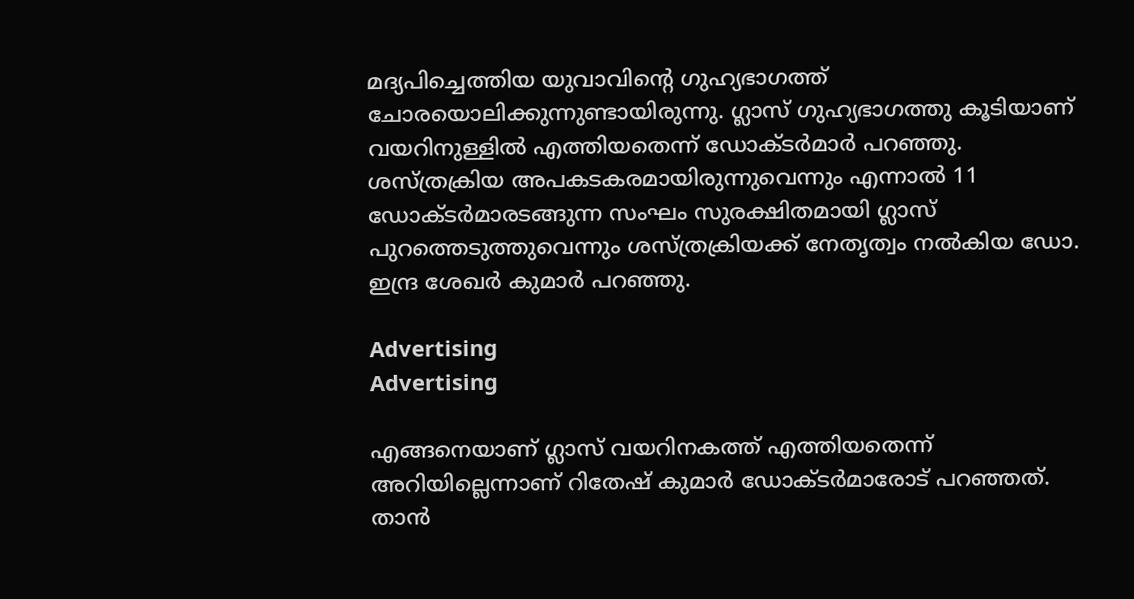മദ്യപിച്ചെത്തിയ യുവാവിന്‍റെ ഗുഹ്യഭാഗത്ത് ചോരയൊലിക്കുന്നുണ്ടായിരുന്നു. ഗ്ലാസ് ഗുഹ്യഭാഗത്തു കൂടിയാണ് വയറിനുള്ളിൽ എത്തിയതെന്ന് ഡോക്ടർമാർ പറഞ്ഞു. ശസ്ത്രക്രിയ അപകടകരമായിരുന്നുവെന്നും എന്നാല്‍ 11 ഡോക്ടര്‍മാരടങ്ങുന്ന സംഘം സുരക്ഷിതമായി ഗ്ലാസ് പുറത്തെടുത്തുവെന്നും ശസ്ത്രക്രിയക്ക് നേതൃത്വം നല്‍കിയ ഡോ. ഇന്ദ്ര ശേഖര്‍ കുമാര്‍ പറഞ്ഞു.

Advertising
Advertising

എങ്ങനെയാണ് ഗ്ലാസ് വയറിനകത്ത് എത്തിയതെന്ന് അറിയില്ലെന്നാണ് റിതേഷ് കുമാർ ഡോക്ടർമാരോട് പറഞ്ഞത്. താൻ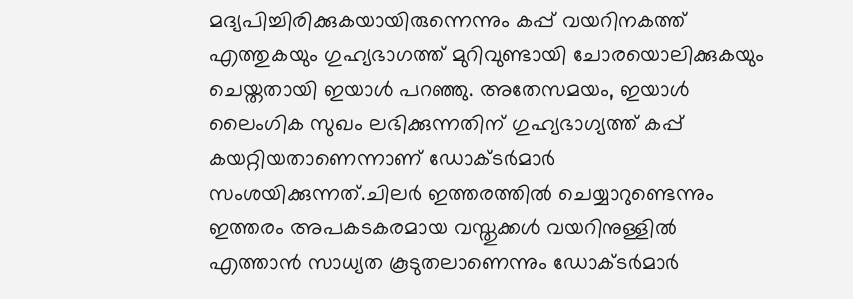മദ്യപിച്ചിരിക്കുകയായിരുന്നെന്നും കപ്പ് വയറിനകത്ത് എത്തുകയും ഗുഹ്യഭാഗത്ത് മുറിവുണ്ടായി ചോരയൊലിക്കുകയും ചെയ്തതായി ഇയാൾ പറഞ്ഞു. അതേസമയം, ഇയാൾ ലൈംഗിക സുഖം ലഭിക്കുന്നതിന് ഗുഹ്യഭാഗ്യത്ത് കപ്പ് കയറ്റിയതാണെന്നാണ് ഡോക്ടർമാർ സംശയിക്കുന്നത്.ചിലർ ഇത്തരത്തിൽ ചെയ്യാറുണ്ടെന്നും ഇത്തരം അപകടകരമായ വസ്തുക്കൾ വയറിനുള്ളിൽ എത്താൻ സാധ്യത കൂടുതലാണെന്നും ഡോക്ടർമാർ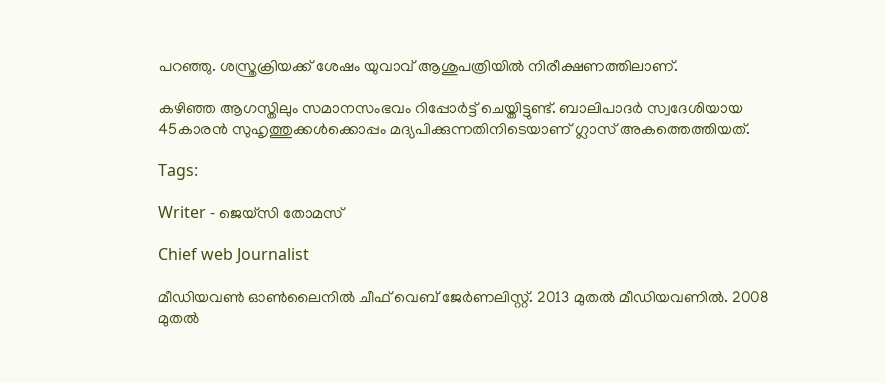പറഞ്ഞു. ശസ്ത്രക്രിയക്ക് ശേഷം യുവാവ് ആശുപത്രിയിൽ നിരീക്ഷണത്തിലാണ്.

കഴിഞ്ഞ ആഗസ്തിലും സമാനസംഭവം റിപ്പോര്‍ട്ട് ചെയ്തിട്ടുണ്ട്. ബാലിപാദര്‍ സ്വദേശിയായ 45കാരന്‍ സുഹൃത്തുക്കള്‍ക്കൊപ്പം മദ്യപിക്കുന്നതിനിടെയാണ് ഗ്ലാസ് അകത്തെത്തിയത്.

Tags:

Writer - ജെയ്സി തോമസ്

Chief web Journalist

മീഡിയവൺ ഓൺലൈനിൽ ചീഫ് വെബ് ജേർണലിസ്റ്റ്. 2013 മുതൽ മീഡിയവണിൽ. 2008 മുതൽ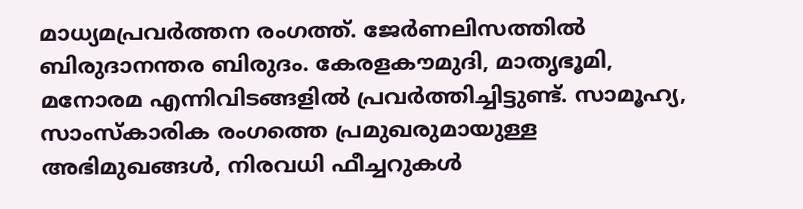മാധ്യമപ്രവർത്തന രംഗത്ത്. ജേർണലിസത്തിൽ ബിരുദാനന്തര ബിരുദം. കേരളകൗമുദി, മാതൃഭൂമി, മനോരമ എന്നിവിടങ്ങളിൽ പ്രവർത്തിച്ചിട്ടുണ്ട്. സാമൂഹ്യ, സാംസ്‌കാരിക രംഗത്തെ പ്രമുഖരുമായുള്ള അഭിമുഖങ്ങൾ, നിരവധി ഫീച്ചറുകൾ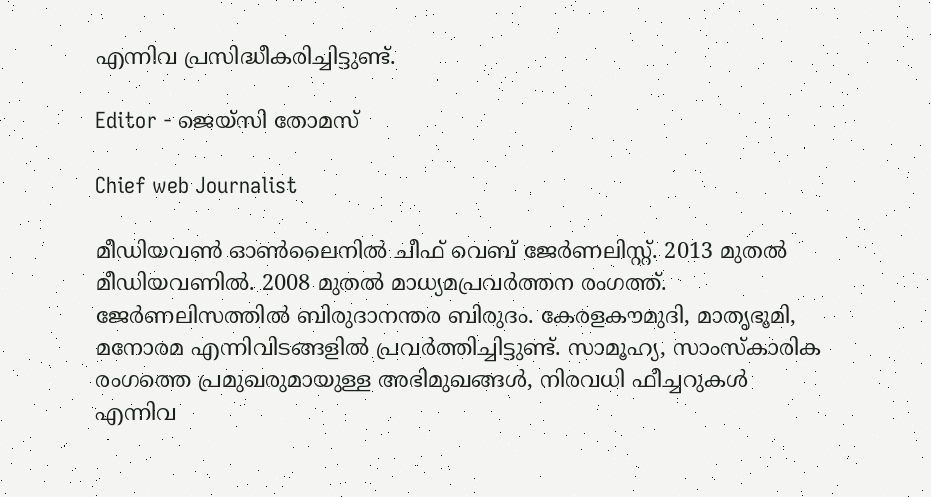എന്നിവ പ്രസിദ്ധീകരിച്ചിട്ടുണ്ട്.

Editor - ജെയ്സി തോമസ്

Chief web Journalist

മീഡിയവൺ ഓൺലൈനിൽ ചീഫ് വെബ് ജേർണലിസ്റ്റ്. 2013 മുതൽ മീഡിയവണിൽ. 2008 മുതൽ മാധ്യമപ്രവർത്തന രംഗത്ത്. ജേർണലിസത്തിൽ ബിരുദാനന്തര ബിരുദം. കേരളകൗമുദി, മാതൃഭൂമി, മനോരമ എന്നിവിടങ്ങളിൽ പ്രവർത്തിച്ചിട്ടുണ്ട്. സാമൂഹ്യ, സാംസ്‌കാരിക രംഗത്തെ പ്രമുഖരുമായുള്ള അഭിമുഖങ്ങൾ, നിരവധി ഫീച്ചറുകൾ എന്നിവ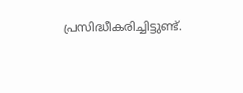പ്രസിദ്ധീകരിച്ചിട്ടുണ്ട്.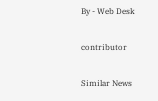By - Web Desk

contributor

Similar News